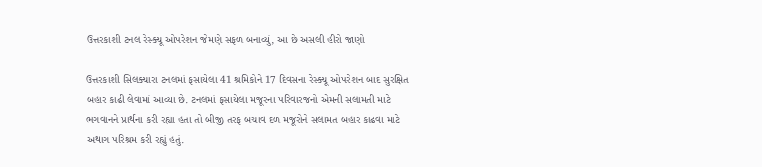ઉત્તરકાશી ટનલ રેસ્ક્યૂ ઓપરેશન જેમણે સફળ બનાવ્યું, આ છે અસલી હીરો જાણો

ઉત્તરકાશી સિલક્યારા ટનલમાં ફસાયેલા 41 શ્રમિકોને 17 દિવસના રેસ્ક્યૂ ઓપરેશન બાદ સુરક્ષિત બહાર કાઢી લેવામાં આવ્યા છે. ટનલમાં ફસાયેલા મજૂરના પરિવારજનો એમની સલામતી માટે ભગવાનને પ્રાર્થના કરી રહ્યા હતા તો બીજી તરફ બચાવ દળ મજૂરોને સલામત બહાર કાઢવા માટે અથાગ પરિશ્રમ કરી રહ્યું હતું.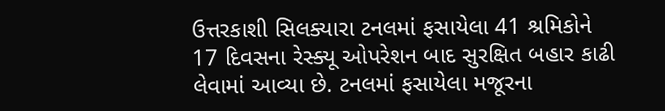ઉત્તરકાશી સિલક્યારા ટનલમાં ફસાયેલા 41 શ્રમિકોને 17 દિવસના રેસ્ક્યૂ ઓપરેશન બાદ સુરક્ષિત બહાર કાઢી લેવામાં આવ્યા છે. ટનલમાં ફસાયેલા મજૂરના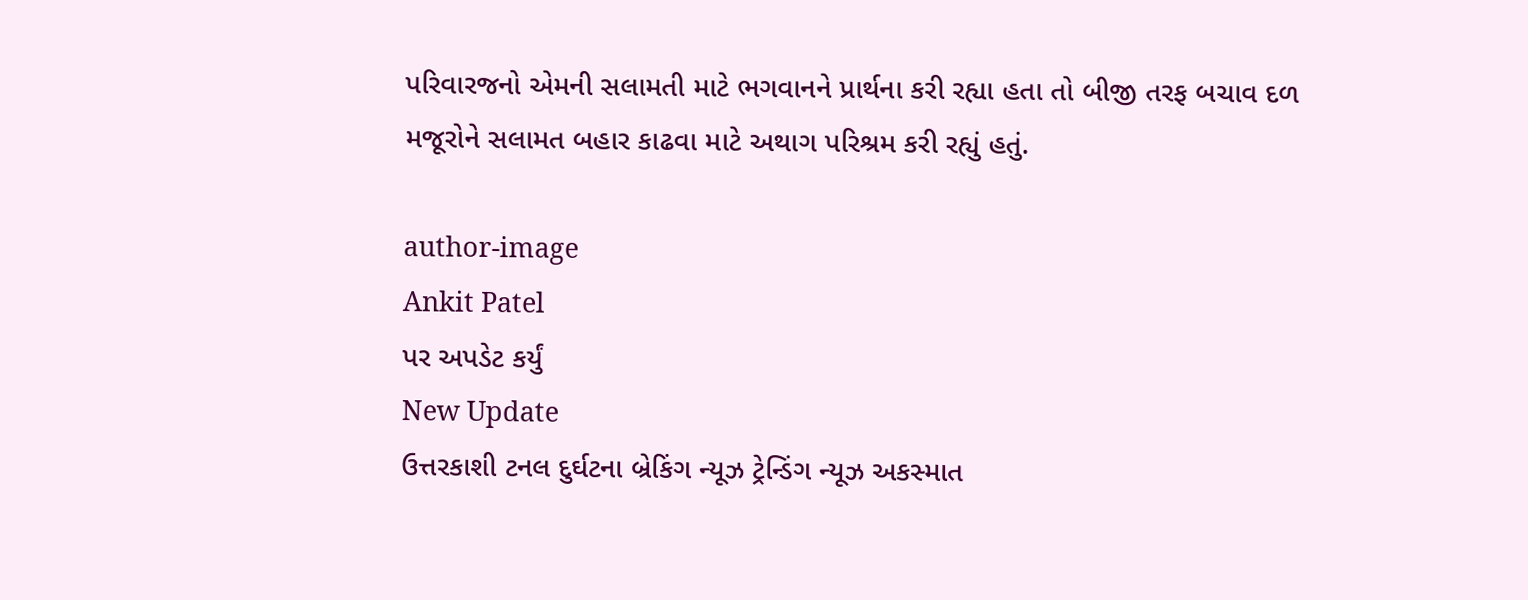પરિવારજનો એમની સલામતી માટે ભગવાનને પ્રાર્થના કરી રહ્યા હતા તો બીજી તરફ બચાવ દળ મજૂરોને સલામત બહાર કાઢવા માટે અથાગ પરિશ્રમ કરી રહ્યું હતું.

author-image
Ankit Patel
પર અપડેટ કર્યું
New Update
ઉત્તરકાશી ટનલ દુર્ઘટના બ્રેકિંગ ન્યૂઝ ટ્રેન્ડિંગ ન્યૂઝ અકસ્માત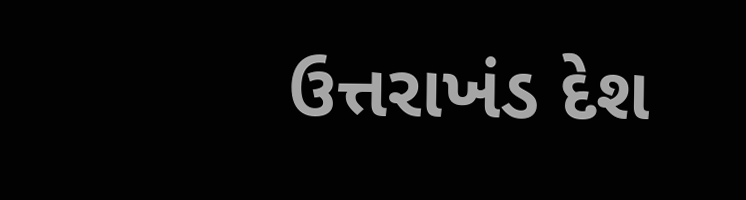ઉત્તરાખંડ દેશ